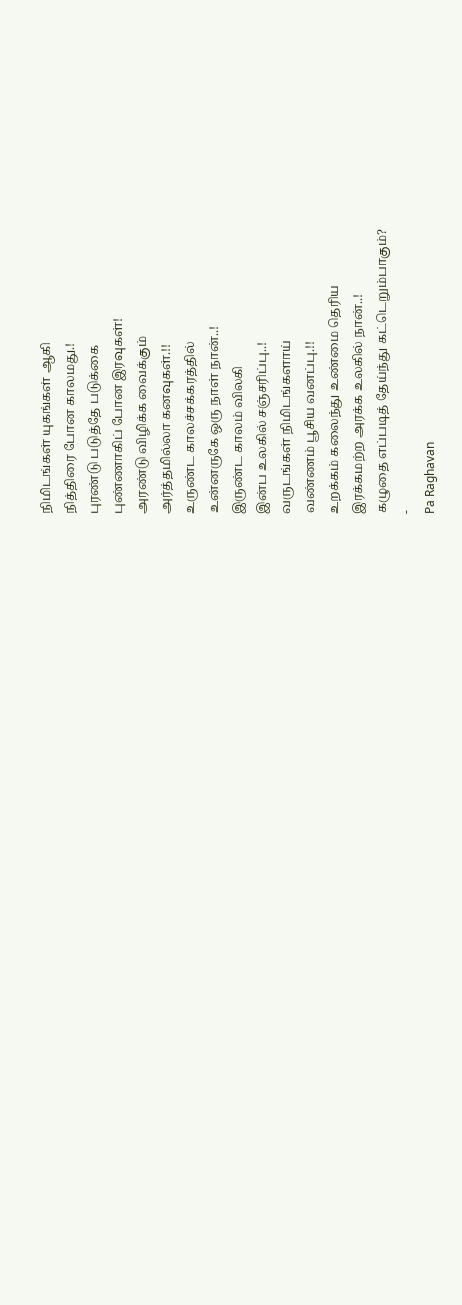நிமிடங்கள் யுகங்கள் ஆகி
நித்திரை போன காலமது.!
புரண்டு படுத்தே படுக்கை
புண்ணாகிப் போன இரவுகள்!
அரண்டு விழிக்க வைக்கும்
அர்த்தமில்லா கனவுகள்.!!
உருண்ட காலச்சக்கரத்தில்
உன்னருகே ஒரு நாள் நான்..!
இருண்ட காலம் விலகி
இன்ப உலகில் சஞ்சரிப்பு..!
வருடங்கள் நிமிடங்களாய்
வண்ணம் பூசிய வனப்பு.!!
உறக்கம் கலைந்து உண்மை தெரிய
இரக்கமற்ற அரக்க உலகில் நான்..!
கழுதை எப்படித் தேய்ந்து கட்டெறும்பாகும்?
-
Pa Raghavan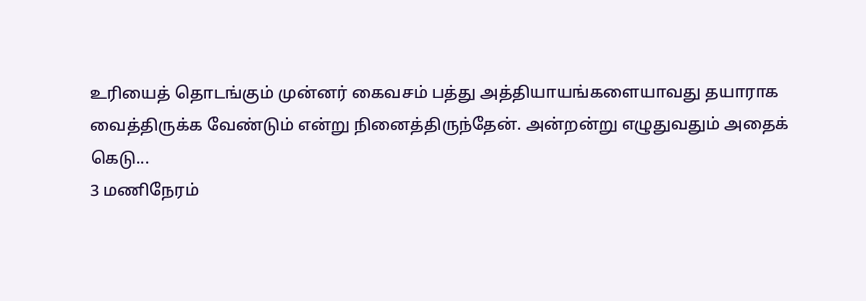உரியைத் தொடங்கும் முன்னர் கைவசம் பத்து அத்தியாயங்களையாவது தயாராக
வைத்திருக்க வேண்டும் என்று நினைத்திருந்தேன். அன்றன்று எழுதுவதும் அதைக்
கெடு...
3 மணிநேரம்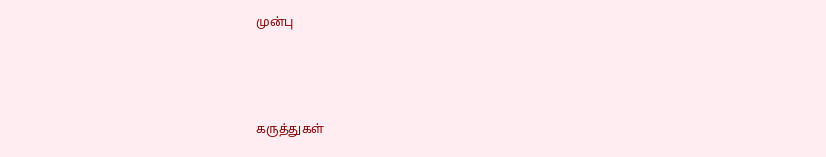முன்பு



கருத்துகள்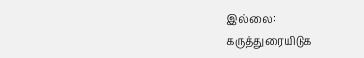இல்லை:
கருத்துரையிடுக